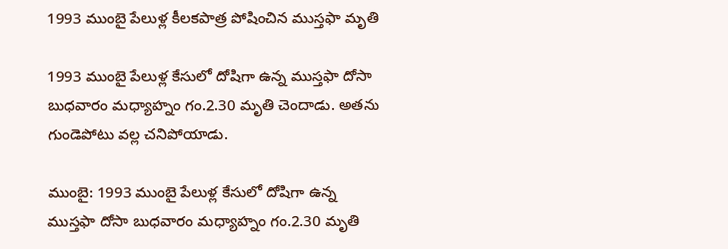1993 ముంబై పేలుళ్ల కీలకపాత్ర పోషించిన ముస్తఫా మృతి

1993 ముంబై పేలుళ్ల కేసులో దోషిగా ఉన్న ముస్తఫా దోసా బుధవారం మధ్యాహ్నం గం.2.30 మృతి చెందాడు. అతను గుండెపోటు వల్ల చనిపోయాడు.

ముంబై: 1993 ముంబై పేలుళ్ల కేసులో దోషిగా ఉన్న ముస్తఫా దోసా బుధవారం మధ్యాహ్నం గం.2.30 మృతి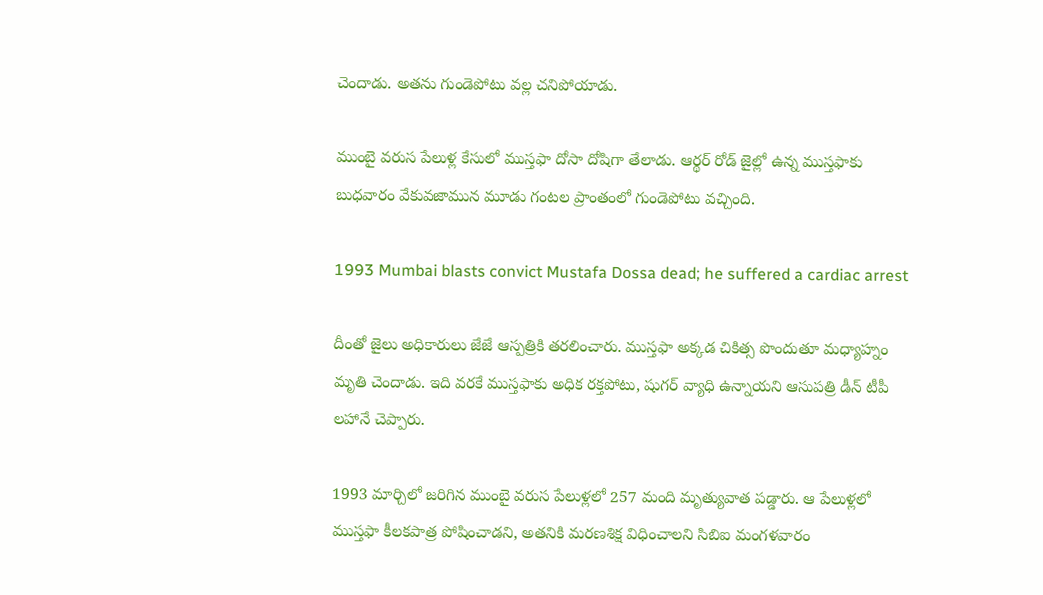చెందాడు. అతను గుండెపోటు వల్ల చనిపోయాడు.

ముంబై వరుస పేలుళ్ల కేసులో ముస్తఫా దోసా దోషిగా తేలాడు. ఆర్థర్ రోడ్‌ జైల్లో ఉన్న ముస్తఫాకు బుధవారం వేకువజామున మూడు గంటల ప్రాంతంలో గుండెపోటు వచ్చింది.

1993 Mumbai blasts convict Mustafa Dossa dead; he suffered a cardiac arrest

దీంతో జైలు అధికారులు జేజే ఆస్పత్రికి తరలించారు. ముస్తఫా అక్కడ చికిత్స పొందుతూ మధ్యాహ్నం మృతి చెందాడు. ఇది వరకే ముస్తఫాకు అధిక రక్తపోటు, షుగర్‌ వ్యాధి ఉన్నాయని ఆసుపత్రి డీన్‌ టీపీ లహానే చెప్పారు.

1993 మార్చిలో జరిగిన ముంబై వరుస పేలుళ్లలో 257 మంది మృత్యువాత పడ్డారు. ఆ పేలుళ్లలో ముస్తఫా కీలకపాత్ర పోషించాడని, అతనికి మరణశిక్ష విధించాలని సిబిఐ మంగళవారం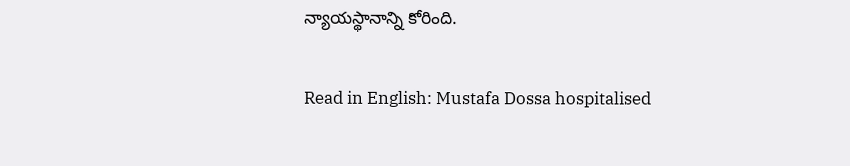న్యాయస్థానాన్ని కోరింది.

Read in English: Mustafa Dossa hospitalised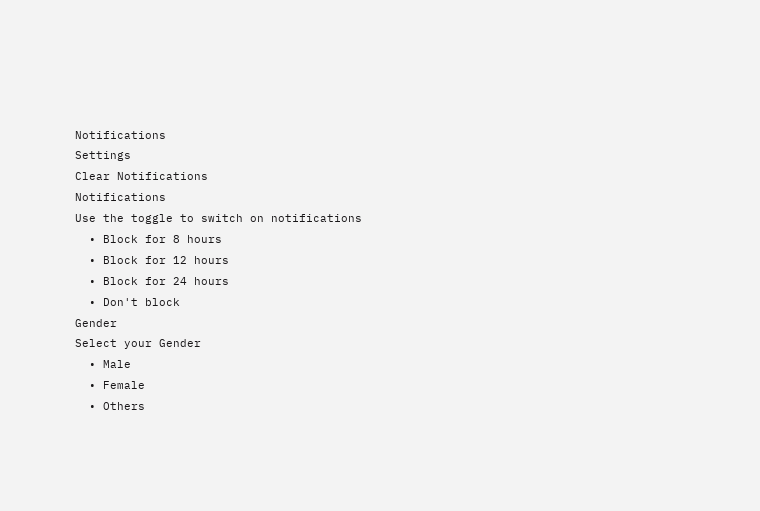Notifications
Settings
Clear Notifications
Notifications
Use the toggle to switch on notifications
  • Block for 8 hours
  • Block for 12 hours
  • Block for 24 hours
  • Don't block
Gender
Select your Gender
  • Male
  • Female
  • Others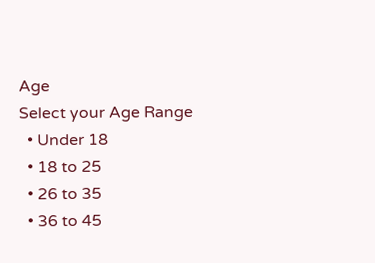Age
Select your Age Range
  • Under 18
  • 18 to 25
  • 26 to 35
  • 36 to 45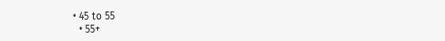• 45 to 55
  • 55+